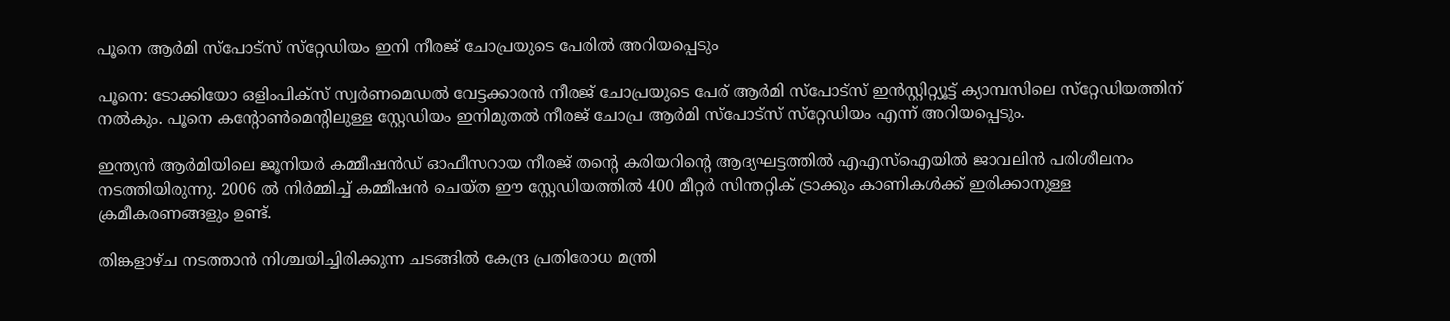പൂനെ ആര്‍മി സ്‌പോട്‌സ് സ്‌റ്റേഡിയം ഇനി നീരജ് ചോപ്രയുടെ പേരില്‍ അറിയപ്പെടും

പൂനെ: ടോക്കിയോ ഒളിംപിക്‌സ് സ്വര്‍ണമെഡല്‍ വേട്ടക്കാരന്‍ നീരജ് ചോപ്രയുടെ പേര് ആര്‍മി സ്‌പോട്‌സ് ഇന്‍സ്റ്റിറ്റ്യൂട്ട് ക്യാമ്പസിലെ സ്‌റ്റേഡിയത്തിന് നല്‍കും. പൂനെ കന്റോണ്‍മെന്റിലുള്ള സ്റ്റേഡിയം ഇനിമുതല്‍ നീരജ് ചോപ്ര ആര്‍മി സ്‌പോട്‌സ് സ്‌റ്റേഡിയം എന്ന് അറിയപ്പെടും.

ഇന്ത്യന്‍ ആര്‍മിയിലെ ജൂനിയര്‍ കമ്മീഷന്‍ഡ് ഓഫീസറായ നീരജ് തന്റെ കരിയറിന്റെ ആദ്യഘട്ടത്തില്‍ എഎസ്ഐയില്‍ ജാവലിന്‍ പരിശീലനം നടത്തിയിരുന്നു. 2006 ല്‍ നിര്‍മ്മിച്ച് കമ്മീഷന്‍ ചെയ്ത ഈ സ്റ്റേഡിയത്തില്‍ 400 മീറ്റര്‍ സിന്തറ്റിക് ട്രാക്കും കാണികള്‍ക്ക് ഇരിക്കാനുള്ള ക്രമീകരണങ്ങളും ഉണ്ട്.

തിങ്കളാഴ്ച നടത്താന്‍ നിശ്ചയിച്ചിരിക്കുന്ന ചടങ്ങില്‍ കേന്ദ്ര പ്രതിരോധ മന്ത്രി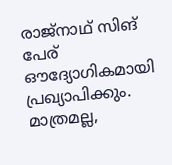രാജ്‌നാഥ് സിങ് പേര് ഔദ്യോഗികമായി പ്രഖ്യാപിക്കും. മാത്രമല്ല,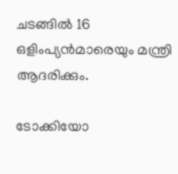ചടങ്ങില്‍ 16 ഒളിംപ്യന്‍മാരെയും മന്ത്രി ആദരിക്കും.

ടോക്കിയോ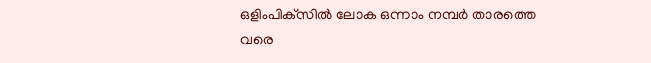ഒളിംപിക്‌സില്‍ ലോക ഒന്നാം നമ്പര്‍ താരത്തെ വരെ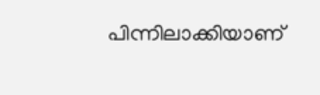പിന്നിലാക്കിയാണ്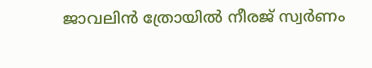ജാവലിന്‍ ത്രോയില്‍ നീരജ് സ്വര്‍ണം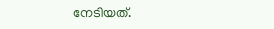നേടിയത്.